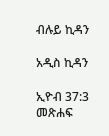ብሉይ ኪዳን

አዲስ ኪዳን

ኢዮብ 37:3 መጽሐፍ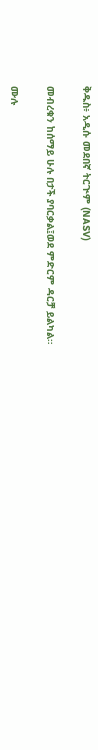ቅዱስ፥ አዲሱ መደበኛ ትርጒም (NASV)

መብረቁን ከሰማይ ሁሉ በታች ያባርቃል፤ወደ ምድርም ዳርቻ ይልካል።

ሙሉ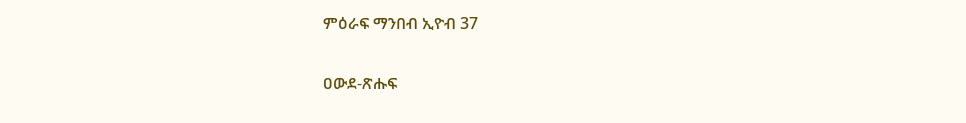ምዕራፍ ማንበብ ኢዮብ 37

ዐውደ-ጽሑፍ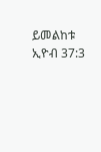ይመልከቱ ኢዮብ 37:3